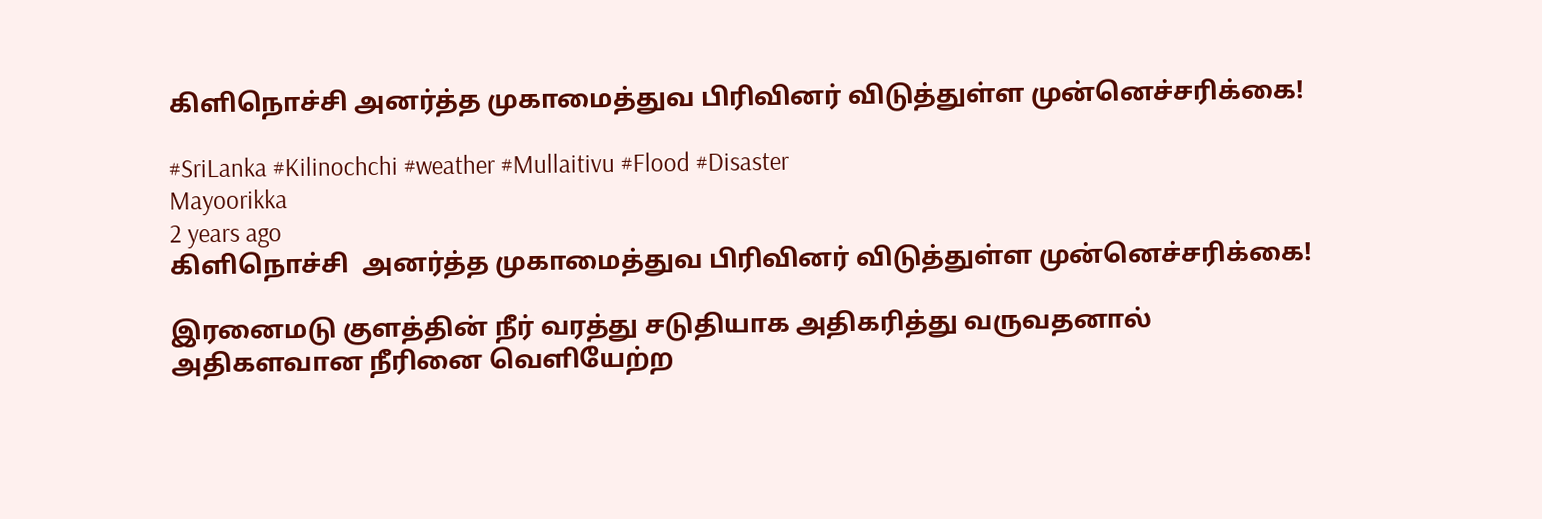கிளிநொச்சி அனர்த்த முகாமைத்துவ பிரிவினர் விடுத்துள்ள முன்னெச்சரிக்கை!

#SriLanka #Kilinochchi #weather #Mullaitivu #Flood #Disaster
Mayoorikka
2 years ago
கிளிநொச்சி  அனர்த்த முகாமைத்துவ பிரிவினர் விடுத்துள்ள முன்னெச்சரிக்கை!

இரனைமடு குளத்தின் நீர் வரத்து சடுதியாக அதிகரித்து வருவதனால் அதிகளவான நீரினை வெளியேற்ற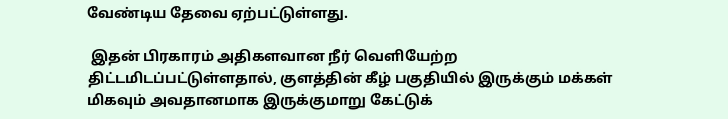வேண்டிய தேவை ஏற்பட்டுள்ளது.

 இதன் பிரகாரம் அதிகளவான நீர் வெளியேற்ற திட்டமிடப்பட்டுள்ளதால், குளத்தின் கீழ் பகுதியில் இருக்கும் மக்கள் மிகவும் அவதானமாக இருக்குமாறு கேட்டுக்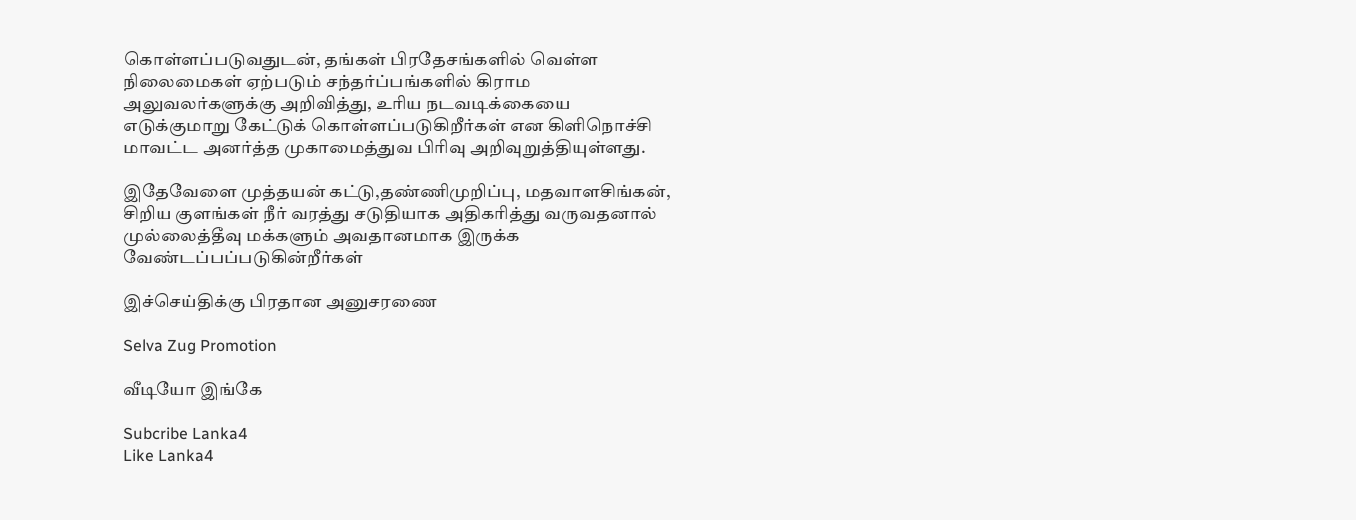கொள்ளப்படுவதுடன், தங்கள் பிரதேசங்களில் வெள்ள நிலைமைகள் ஏற்படும் சந்தர்ப்பங்களில் கிராம அலுவலர்களுக்கு அறிவித்து, உரிய நடவடிக்கையை எடுக்குமாறு கேட்டுக் கொள்ளப்படுகிறீர்கள் என கிளிநொச்சி மாவட்ட அனர்த்த முகாமைத்துவ பிரிவு அறிவுறுத்தியுள்ளது.

இதேவேளை முத்தயன் கட்டு,தண்ணிமுறிப்பு, மதவாளசிங்கன், சிறிய குளங்கள் நீர் வரத்து சடுதியாக அதிகரித்து வருவதனால் முல்லைத்தீவு மக்களும் அவதானமாக இருக்க வேண்டப்பப்படுகின்றீர்கள்

இச்செய்திக்கு பிரதான அனுசரணை

Selva Zug Promotion

வீடியோ இங்கே

Subcribe Lanka4
Like Lanka4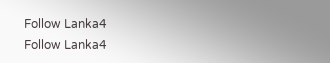Follow Lanka4
Follow Lanka4